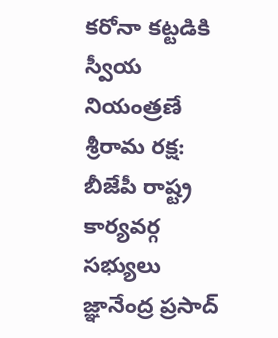క‌రోనా క‌ట్ట‌డికి స్వీయ నియంత్ర‌ణే శ్రీ‌రామ ర‌క్ష: బీజేపీ రాష్ట్ర కార్యవర్గ సభ్యులు జ్ఞానేంద్ర ప్రసాద్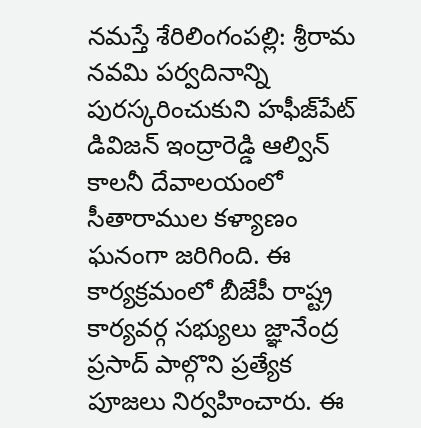న‌మ‌స్తే శేరిలింగంప‌ల్లి: శ్రీరామ నవమి పర్వదినాన్ని పురస్కరించుకుని హ‌ఫీజ్‌పేట్ డివిజ‌న్ ఇంద్రారెడ్డి ఆల్విన్ కాలనీ దేవాలయంలో సీతారాముల కళ్యాణం ఘనంగా జ‌రిగింది. ఈ కార్యక్రమంలో బీజేపీ రాష్ట్ర కార్యవర్గ సభ్యులు జ్ఞానేంద్ర ప్రసాద్ పాల్గొని ప్రత్యేక పూజలు నిర్వహించారు. ఈ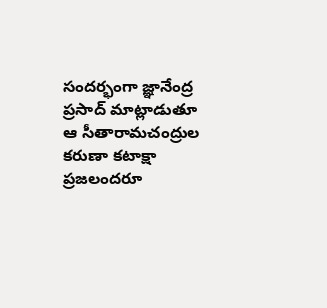సందర్భంగా జ్ఞానేంద్ర ప్రసాద్ మాట్లాడుతూ ఆ సీతారామచంద్రుల కరుణా కటాక్షా ప్ర‌జ‌లంద‌రూ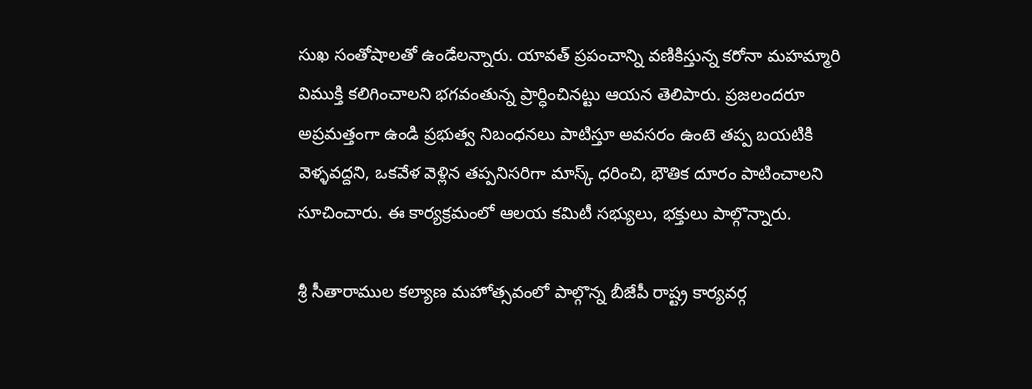సుఖ సంతోషాల‌తో ఉండేల‌న్నారు. యావత్ ప్రపంచాన్ని వణికిస్తున్న కరోనా మ‌హమ్మారి విముక్తి క‌లిగించాల‌ని భ‌గ‌వంతున్న ప్రార్ధించిన‌ట్టు ఆయ‌న తెలిపారు. ప్ర‌జ‌లంద‌రూ అప్ర‌మ‌త్తంగా ఉండి ప్రభుత్వ నిబంధనలు పాటిస్తూ అవసరం ఉంటె తప్ప బయటికి వెళ్ళవద్దని, ఒకవేళ వెళ్లిన తప్పనిసరిగా మాస్క్ ధరించి, భౌతిక దూరం పాటించాలని సూచించారు. ఈ కార్యక్రమంలో ఆలయ కమిటీ సభ్యులు, భక్తులు పాల్గొన్నారు.

శ్రీ సీతారాముల క‌ల్యాణ మ‌హోత్స‌వంలో పాల్గొన్న బీజేపీ రాష్ట్ర కార్యవర్గ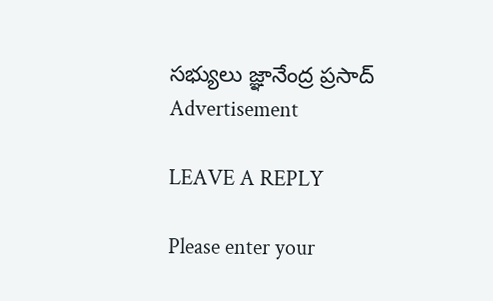సభ్యులు జ్ఞానేంద్ర ప్రసాద్
Advertisement

LEAVE A REPLY

Please enter your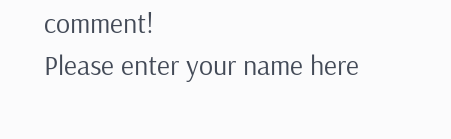comment!
Please enter your name here